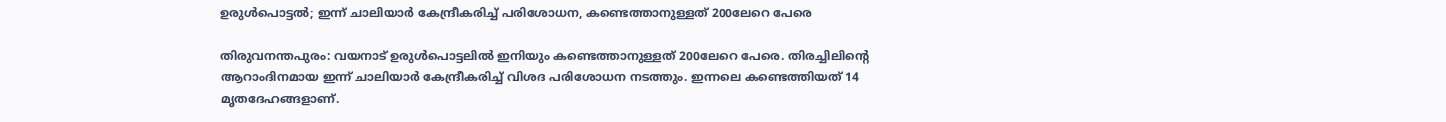ഉരുൾപൊട്ടൽ; ഇന്ന് ചാലിയാർ കേന്ദ്രീകരിച്ച് പരിശോധന, കണ്ടെത്താനുള്ളത് 200ലേറെ പേരെ

തിരുവനന്തപുരം: വയനാട് ഉരുൾപൊട്ടലിൽ ഇനിയും കണ്ടെത്താനുള്ളത് 200ലേറെ പേരെ. തിരച്ചിലിന്റെ ആറാംദിനമായ ഇന്ന് ചാലിയാർ കേന്ദ്രീകരിച്ച് വിശദ പരിശോധന നടത്തും. ഇന്നലെ കണ്ടെത്തിയത് 14 മൃതദേഹങ്ങളാണ്.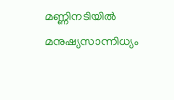മണ്ണിനടിയില്‍ മനുഷ്യസാന്നിധ്യം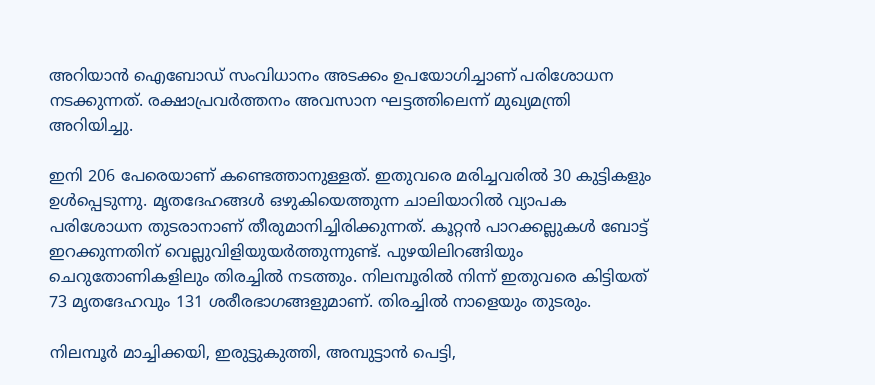അറിയാന്‍ ഐബോഡ് സംവിധാനം അടക്കം ഉപയോഗിച്ചാണ് പരിശോധന നടക്കുന്നത്. രക്ഷാപ്രവര്‍ത്തനം അവസാന ഘട്ടത്തിലെന്ന് മുഖ്യമന്ത്രി അറിയിച്ചു.

ഇനി 206 പേരെയാണ് കണ്ടെത്താനുള്ളത്. ഇതുവരെ മരിച്ചവരില്‍ 30 കുട്ടികളും ഉള്‍പ്പെടുന്നു. മൃതദേഹങ്ങള്‍ ഒഴുകിയെത്തുന്ന ചാലിയാറില്‍ വ്യാപക പരിശോധന തുടരാനാണ് തീരുമാനിച്ചിരിക്കുന്നത്. കൂറ്റന്‍ പാറക്കല്ലുകള്‍ ബോട്ട് ഇറക്കുന്നതിന് വെല്ലുവിളിയുയര്‍ത്തുന്നുണ്ട്. പുഴയിലിറങ്ങിയും ചെറുതോണികളിലും തിരച്ചിൽ നടത്തും. നിലമ്പൂരില്‍ നിന്ന് ഇതുവരെ കിട്ടിയത് 73 മൃതദേഹവും 131 ശരീരഭാഗങ്ങളുമാണ്. തിരച്ചില്‍ നാളെയും തുടരും.

നിലമ്പൂര്‍ മാച്ചിക്കയി, ഇരുട്ടുകുത്തി, അമ്പുട്ടാന്‍ പെട്ടി,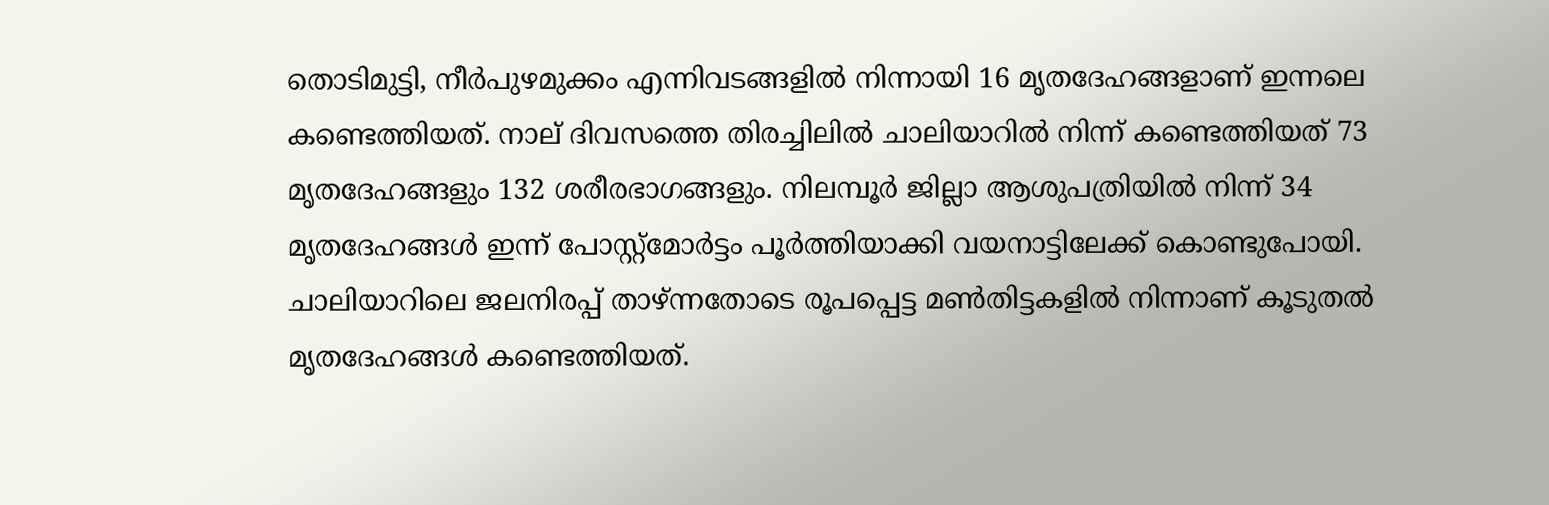തൊടിമുട്ടി, നീര്‍പുഴമുക്കം എന്നിവടങ്ങളില്‍ നിന്നായി 16 മൃതദേഹങ്ങളാണ് ഇന്നലെ കണ്ടെത്തിയത്. നാല് ദിവസത്തെ തിരച്ചിലില്‍ ചാലിയാറില്‍ നിന്ന് കണ്ടെത്തിയത് 73 മൃതദേഹങ്ങളും 132 ശരീരഭാഗങ്ങളും. നിലമ്പൂര്‍ ജില്ലാ ആശുപത്രിയില്‍ നിന്ന് 34 മൃതദേഹങ്ങള്‍ ഇന്ന് പോസ്റ്റ്മോര്‍ട്ടം പൂര്‍ത്തിയാക്കി വയനാട്ടിലേക്ക് കൊണ്ടുപോയി. ചാലിയാറിലെ ജലനിരപ്പ് താഴ്ന്നതോടെ രൂപപ്പെട്ട മണ്‍തിട്ടകളില്‍ നിന്നാണ് കൂടുതല്‍ മൃതദേഹങ്ങള്‍ കണ്ടെത്തിയത്.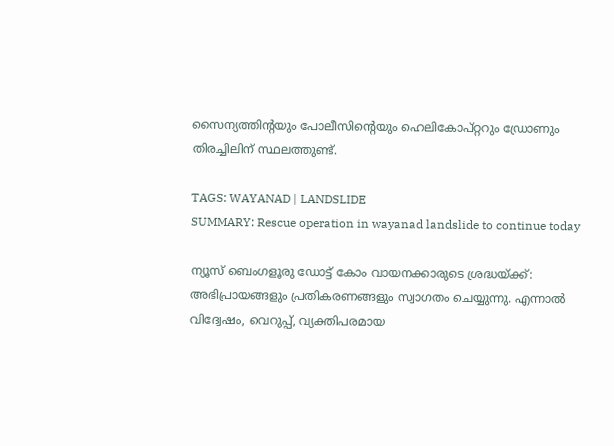സൈന്യത്തിന്റയും പോലീസിന്റെയും ഹെലികോപ്റ്ററും ഡ്രോണും തിരച്ചിലിന് സ്ഥലത്തുണ്ട്.

TAGS: WAYANAD | LANDSLIDE
SUMMARY: Rescue operation in wayanad landslide to continue today

ന്യൂസ് ബെംഗളൂരു ഡോട്ട് കോം വായനക്കാരുടെ ശ്രദ്ധയ്ക്ക്: അഭിപ്രായങ്ങളും പ്രതികരണങ്ങളും സ്വാഗതം ചെയ്യുന്നു. എന്നാൽ വിദ്വേഷം, വെറുപ്പ്, വ്യക്തിപരമായ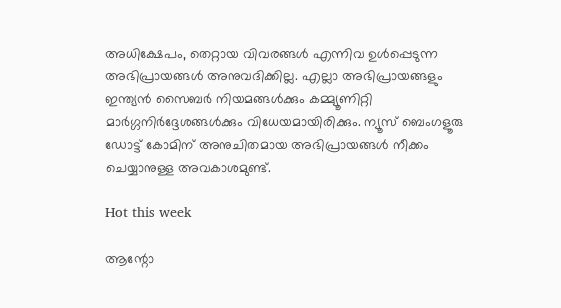അധിക്ഷേപം, തെറ്റായ വിവരങ്ങൾ എന്നിവ ഉൾപ്പെടുന്ന അഭിപ്രായങ്ങൾ അനുവദിക്കില്ല. എല്ലാ അഭിപ്രായങ്ങളും ഇന്ത്യൻ സൈബർ നിയമങ്ങൾക്കും കമ്മ്യൂണിറ്റി മാർഗ്ഗനിർദ്ദേശങ്ങൾക്കും വിധേയമായിരിക്കും. ന്യൂസ് ബെംഗളൂരു ഡോട്ട് കോമിന് അനുചിതമായ അഭിപ്രായങ്ങൾ നീക്കം ചെയ്യാനുള്ള അവകാശമുണ്ട്.

Hot this week

ആന്റോ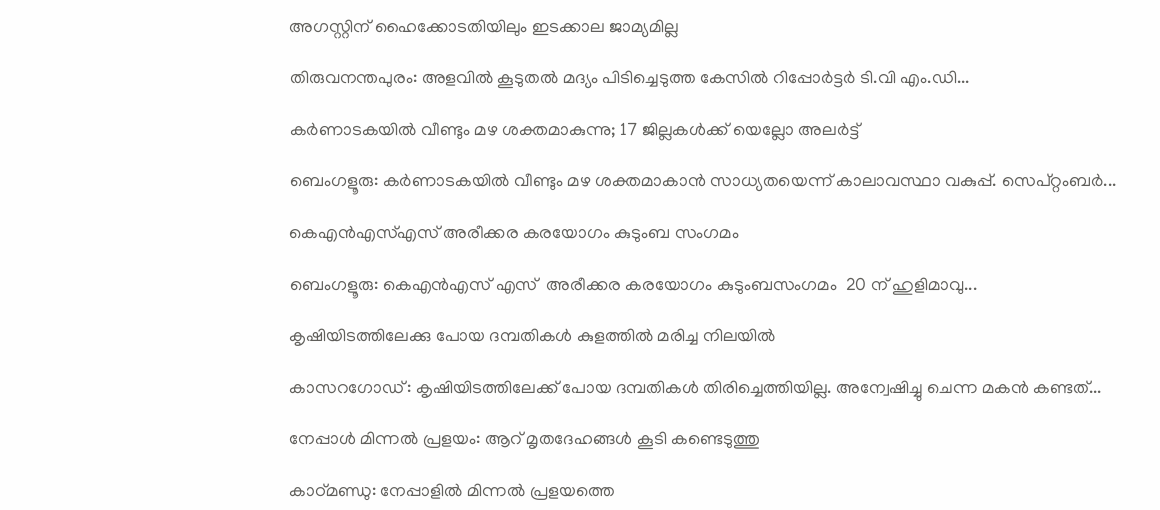അഗസ്റ്റിന് ഹൈക്കോടതിയിലും ഇടക്കാല ജാമ്യമില്ല

തിരുവനന്തപുരം: അളവില്‍ കൂടുതല്‍ മദ്യം പിടിച്ചെടുത്ത കേസില്‍ റിപ്പോർട്ടർ ടി.വി എം.ഡി...

കർണാടകയിൽ വീണ്ടും മഴ ശക്തമാകുന്നു; 17 ജില്ലകൾക്ക് യെല്ലോ അലർട്ട്

ബെംഗളൂരു: കർണാടകയിൽ വീണ്ടും മഴ ശക്തമാകാൻ സാധ്യതയെന്ന് കാലാവസ്ഥാ വകുപ്പ്. സെപ്റ്റംബർ...

കെഎൻഎസ്എസ് അരീക്കര കരയോഗം കുടുംബ സംഗമം

ബെംഗളൂരു: കെഎൻഎസ് എസ്  അരീക്കര കരയോഗം കുടുംബസംഗമം  20 ന് ഹുളിമാവു...

കൃഷിയിടത്തിലേക്കു പോയ ദമ്പതികള്‍ കുളത്തില്‍ മരിച്ച നിലയില്‍

കാസറഗോഡ്: കൃഷിയിടത്തിലേക്ക് പോയ ദമ്പതികള്‍ തിരിച്ചെത്തിയില്ല. അന്വേഷിച്ചു ചെന്ന മകന്‍ കണ്ടത്...

നേപ്പാള്‍ മിന്നല്‍ പ്രളയം: ആറ് മൃതദേഹങ്ങള്‍ കൂടി കണ്ടെടുത്തു

കാഠ്മണ്ഡു: നേപ്പാളില്‍ മിന്നല്‍ പ്രളയത്തെ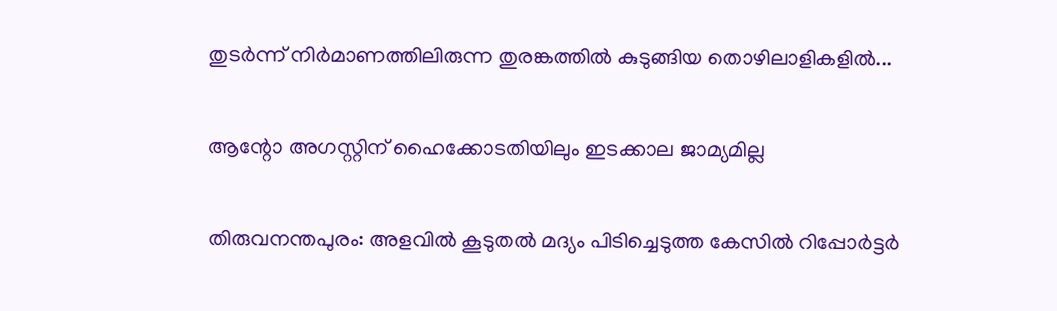തുടർന്ന് നിർമാണത്തിലിരുന്ന തുരങ്കത്തില്‍ കുടുങ്ങിയ തൊഴിലാളികളില്‍...

ആന്റോ അഗസ്റ്റിന് ഹൈക്കോടതിയിലും ഇടക്കാല ജാമ്യമില്ല

തിരുവനന്തപുരം: അളവില്‍ കൂടുതല്‍ മദ്യം പിടിച്ചെടുത്ത കേസില്‍ റിപ്പോർട്ടർ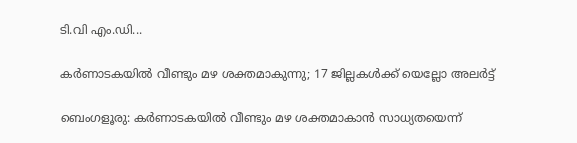ടി.വി എം.ഡി...

കർണാടകയിൽ വീണ്ടും മഴ ശക്തമാകുന്നു; 17 ജില്ലകൾക്ക് യെല്ലോ അലർട്ട്

ബെംഗളൂരു: കർണാടകയിൽ വീണ്ടും മഴ ശക്തമാകാൻ സാധ്യതയെന്ന്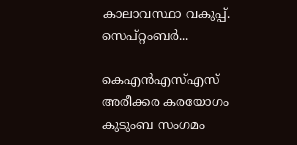കാലാവസ്ഥാ വകുപ്പ്. സെപ്റ്റംബർ...

കെഎൻഎസ്എസ് അരീക്കര കരയോഗം കുടുംബ സംഗമം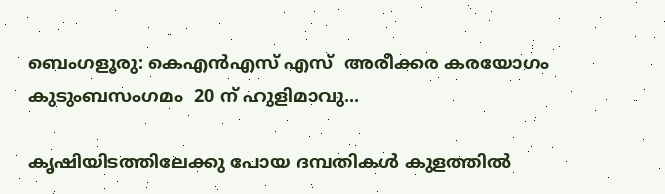ബെംഗളൂരു: കെഎൻഎസ് എസ്  അരീക്കര കരയോഗം കുടുംബസംഗമം  20 ന് ഹുളിമാവു...

കൃഷിയിടത്തിലേക്കു പോയ ദമ്പതികള്‍ കുളത്തില്‍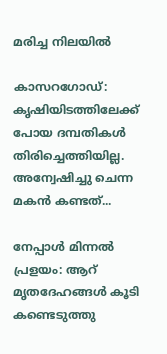മരിച്ച നിലയില്‍

കാസറഗോഡ്: കൃഷിയിടത്തിലേക്ക് പോയ ദമ്പതികള്‍ തിരിച്ചെത്തിയില്ല. അന്വേഷിച്ചു ചെന്ന മകന്‍ കണ്ടത്...

നേപ്പാള്‍ മിന്നല്‍ പ്രളയം: ആറ് മൃതദേഹങ്ങള്‍ കൂടി കണ്ടെടുത്തു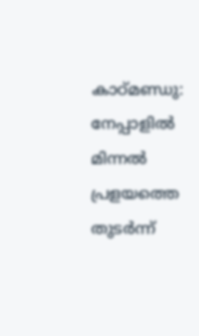കാഠ്മണ്ഡു: നേപ്പാളില്‍ മിന്നല്‍ പ്രളയത്തെ തുടർന്ന്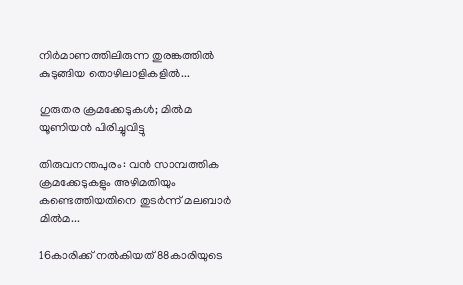നിർമാണത്തിലിരുന്ന തുരങ്കത്തില്‍ കുടുങ്ങിയ തൊഴിലാളികളില്‍...

ഗുരുതര ക്രമക്കേടുകള്‍; മില്‍മ യൂണിയൻ പിരിച്ചുവിട്ടു

തിരുവനന്തപുരം: വൻ സാമ്പത്തിക ക്രമക്കേടുകളും അഴിമതിയും കണ്ടെത്തിയതിനെ തുടർന്ന് മലബാർ മില്‍മ...

16കാരിക്ക് നല്‍കിയത് 88കാരിയുടെ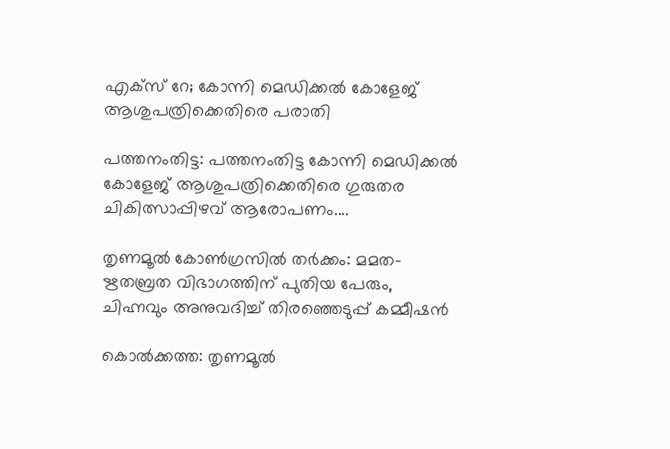എക്സ് റേ; കോന്നി മെഡിക്കല്‍ കോളേജ് ആശുപത്രിക്കെതിരെ പരാതി

പത്തനംതിട്ട: പത്തനംതിട്ട കോന്നി മെഡിക്കല്‍ കോളേജ് ആശുപത്രിക്കെതിരെ ഗുരുതര ചികിത്സാപ്പിഴവ് ആരോപണം....

തൃണമൂല്‍ കോണ്‍ഗ്രസില്‍ തര്‍ക്കം: മമത-ഋതബ്രത വിഭാഗത്തിന് പുതിയ പേരും, ചിഹ്നവും അനുവദിച്ച്‌ തിരഞ്ഞെടുപ്പ് കമ്മീഷൻ

കൊല്‍ക്കത്ത: തൃണമൂല്‍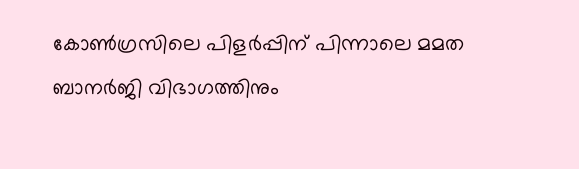കോണ്‍ഗ്രസിലെ പിളർപ്പിന് പിന്നാലെ മമത ബാനർജി വിഭാഗത്തിനും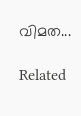വിമത...

Related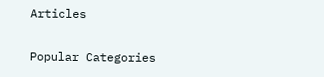Articles

Popular Categories